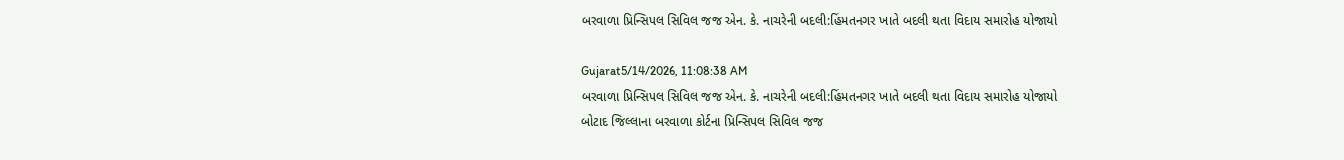બરવાળા પ્રિન્સિપલ સિવિલ જજ એન. કે. નાચરેની બદલી:હિંમતનગર ખાતે બદલી થતા વિદાય સમારોહ યોજાયો

Gujarat5/14/2026, 11:08:38 AM
બરવાળા પ્રિન્સિપલ સિવિલ જજ એન. કે. નાચરેની બદલી:હિંમતનગર ખાતે બદલી થતા વિદાય સમારોહ યોજાયો
બોટાદ જિલ્લાના બરવાળા કોર્ટના પ્રિન્સિપલ સિવિલ જજ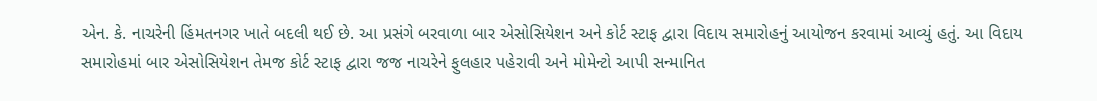એન. કે. નાચરેની હિંમતનગર ખાતે બદલી થઈ છે. આ પ્રસંગે બરવાળા બાર એસોસિયેશન અને કોર્ટ સ્ટાફ દ્વારા વિદાય સમારોહનું આયોજન કરવામાં આવ્યું હતું. આ વિદાય સમારોહમાં બાર એસોસિયેશન તેમજ કોર્ટ સ્ટાફ દ્વારા જજ નાચરેને ફુલહાર પહેરાવી અને મોમેન્ટો આપી સન્માનિત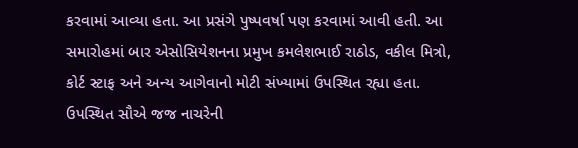કરવામાં આવ્યા હતા. આ પ્રસંગે પુષ્પવર્ષા પણ કરવામાં આવી હતી. આ સમારોહમાં બાર એસોસિયેશનના પ્રમુખ કમલેશભાઈ રાઠોડ, વકીલ મિત્રો, કોર્ટ સ્ટાફ અને અન્ય આગેવાનો મોટી સંખ્યામાં ઉપસ્થિત રહ્યા હતા. ઉપસ્થિત સૌએ જજ નાચરેની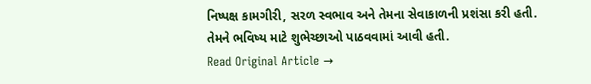નિષ્પક્ષ કામગીરી, સરળ સ્વભાવ અને તેમના સેવાકાળની પ્રશંસા કરી હતી. તેમને ભવિષ્ય માટે શુભેચ્છાઓ પાઠવવામાં આવી હતી.
Read Original Article →